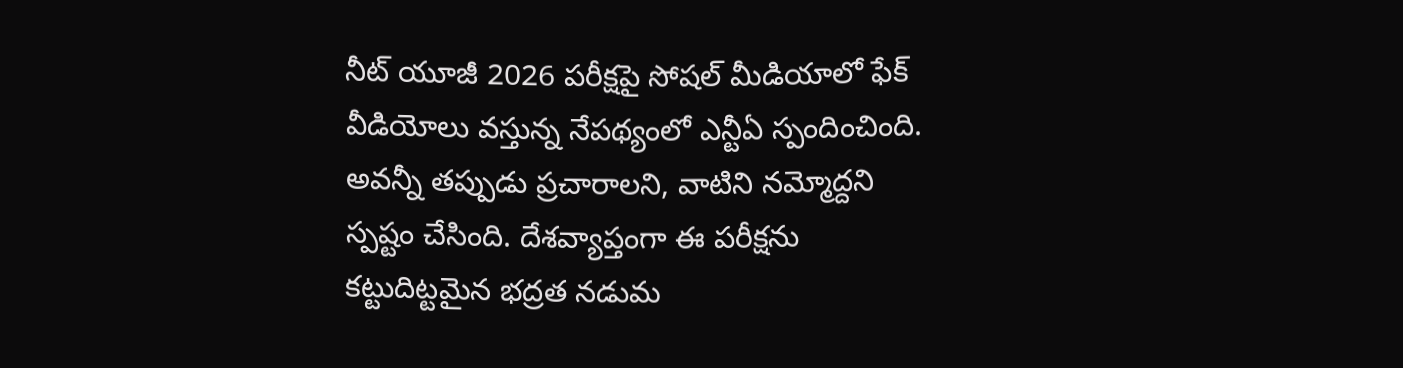నీట్ యూజీ 2026 పరీక్షపై సోషల్ మీడియాలో ఫేక్ వీడియోలు వస్తున్న నేపథ్యంలో ఎన్టీఏ స్పందించింది. అవన్నీ తప్పుడు ప్రచారాలని, వాటిని నమ్మోద్దని స్పష్టం చేసింది. దేశవ్యాప్తంగా ఈ పరీక్షను కట్టుదిట్టమైన భద్రత నడుమ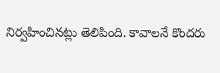నిర్వహించినట్లు తెలిపింది. కావాలనే కొందరు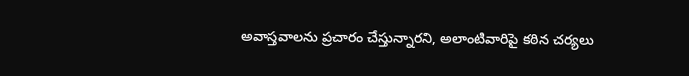అవాస్తవాలను ప్రచారం చేస్తున్నారని, అలాంటివారిపై కఠిన చర్యలు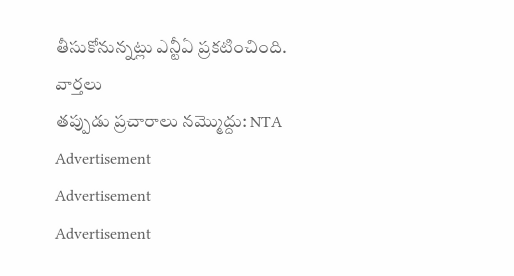తీసుకోనున్నట్లు ఎన్టీఏ ప్రకటించింది.
వార్తలు
తప్పుడు ప్రచారాలు నమ్మొద్దు: NTA
Advertisement
Advertisement
Advertisement